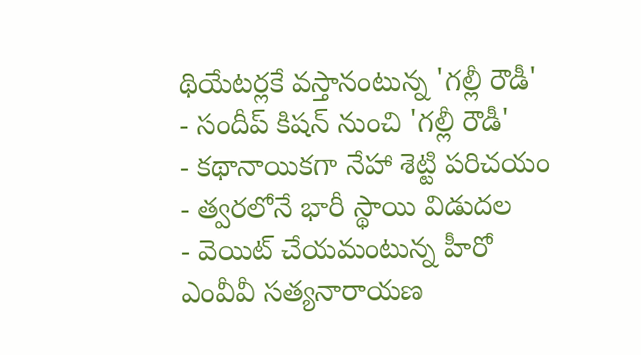థియేటర్లకే వస్తానంటున్న 'గల్లీ రౌడీ'
- సందీప్ కిషన్ నుంచి 'గల్లీ రౌడీ'
- కథానాయికగా నేహా శెట్టి పరిచయం
- త్వరలోనే భారీ స్థాయి విడుదల
- వెయిట్ చేయమంటున్న హీరో
ఎంవీవీ సత్యనారాయణ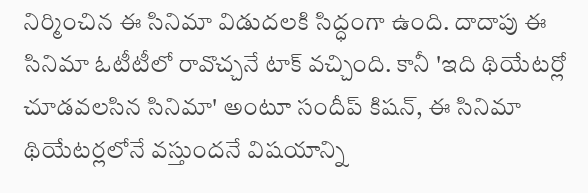నిర్మించిన ఈ సినిమా విడుదలకి సిద్ధంగా ఉంది. దాదాపు ఈ సినిమా ఓటీటీలో రావొచ్చనే టాక్ వచ్చింది. కానీ 'ఇది థియేటర్లో చూడవలసిన సినిమా' అంటూ సందీప్ కిషన్, ఈ సినిమా థియేటర్లలోనే వస్తుందనే విషయాన్ని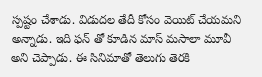స్పష్టం చేశాడు. విడుదల తేదీ కోసం వెయిట్ చేయమని అన్నాడు. ఇది ఫన్ తో కూడిన మాస్ మసాలా మూవీ అని చెప్పాడు. ఈ సినిమాతో తెలుగు తెరకి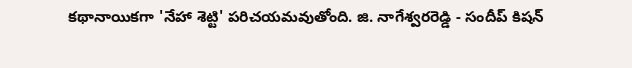కథానాయికగా 'నేహా శెట్టి' పరిచయమవుతోంది. జి. నాగేశ్వరరెడ్డి - సందీప్ కిషన్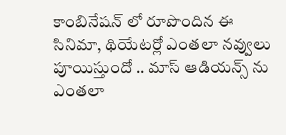కాంబినేషన్ లో రూపొందిన ఈ సినిమా, థియేటర్లో ఎంతలా నవ్వులు పూయిస్తుందో .. మాస్ ఆడియన్స్ ను ఎంతలా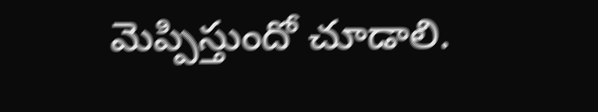మెప్పిస్తుందో చూడాలి.